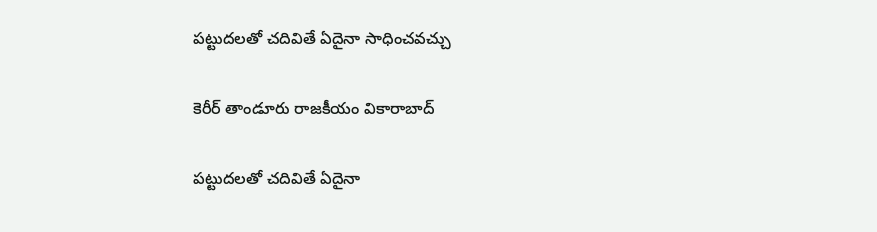పట్టుదలతో చదివితే ఏదైనా సాధించవచ్చు

కెరీర్ తాండూరు రాజకీయం వికారాబాద్

పట్టుదలతో చదివితే ఏదైనా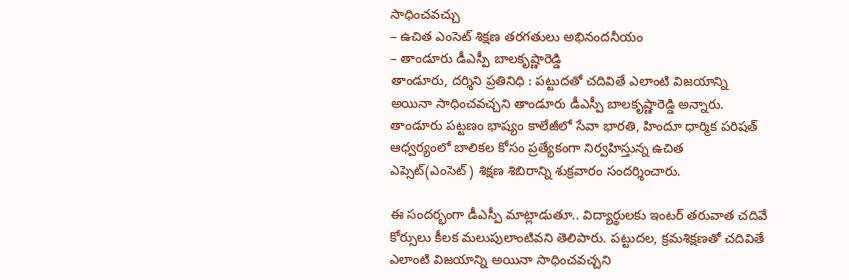సాధించవచ్చు
– ఉచిత ఎంసెట్ శిక్షణ తరగతులు అభినందనీయం
– తాండూరు డీఎస్పీ బాలకృష్ణారెడ్డి
తాండూరు, దర్శిని ప్రతినిధి : పట్టుదతో చదివితే ఎలాంటి విజయాన్ని అయినా సాధించవచ్చని తాండూరు డీఎస్పీ బాలకృష్ణారెడ్డి అన్నారు. తాండూరు పట్టణం భాష్యం కాలేజీలో సేవా భారతి, హిందూ ధార్మిక పరిషత్ ఆధ్వర్యంలో బాలికల కోసం ప్రత్యేకంగా నిర్వహిస్తున్న ఉచిత ఎప్సెట్(ఎంసెట్) శిక్షణ శిబిరాన్ని శుక్రవారం సందర్శించారు.

ఈ సందర్భంగా డీఎస్పీ మాట్లాడుతూ.. విద్యార్థులకు ఇంటర్ తరువాత చదివే కోర్సులు కీలక మలుపులాంటివని తెలిపారు. పట్టుదల, క్రమశిక్షణతో చదివితే ఎలాంటి విజయాన్ని అయినా సాధించవచ్చని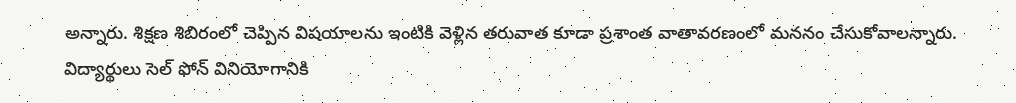అన్నారు. శిక్షణ శిబిరంలో చెప్పిన విషయాలను ఇంటికి వెళ్లిన తరువాత కూడా ప్రశాంత వాతావరణంలో మననం చేసుకోవాలన్నారు. విద్యార్థులు సెల్ ఫోన్ వినియోగానికి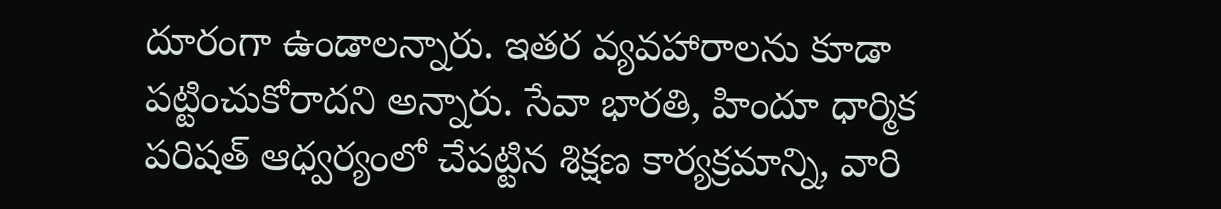దూరంగా ఉండాలన్నారు. ఇతర వ్యవహారాలను కూడా పట్టించుకోరాదని అన్నారు. సేవా భారతి, హిందూ ధార్మిక పరిషత్ ఆధ్వర్యంలో చేపట్టిన శిక్షణ కార్యక్రమాన్ని, వారి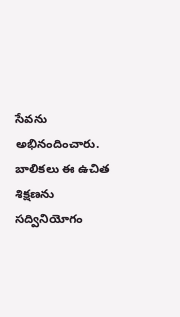సేవను అభినందించారు. బాలికలు ఈ ఉచిత శిక్షణను సద్వినియోగం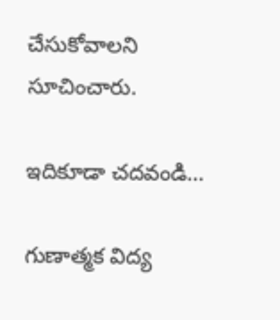చేసుకోవాలని సూచించారు.

ఇదికూడా చదవండి…

గుణాత్మక విద్య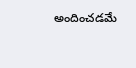అందించడమే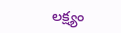లక్ష్యం